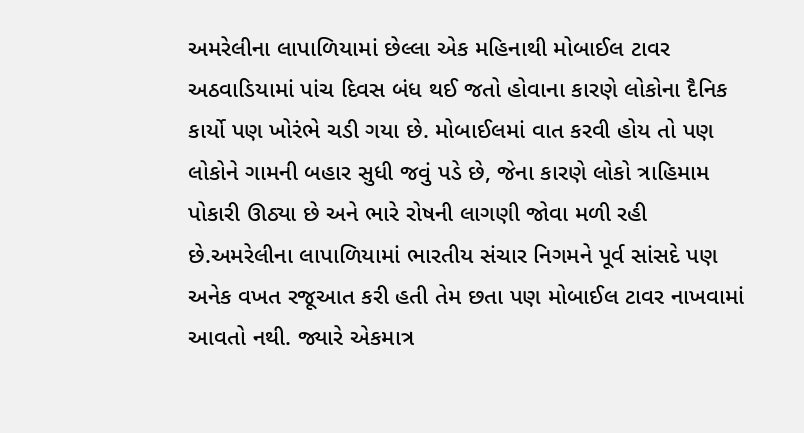અમરેલીના લાપાળિયામાં છેલ્લા એક મહિનાથી મોબાઈલ ટાવર અઠવાડિયામાં પાંચ દિવસ બંધ થઈ જતો હોવાના કારણે લોકોના દૈનિક કાર્યો પણ ખોરંભે ચડી ગયા છે. મોબાઈલમાં વાત કરવી હોય તો પણ લોકોને ગામની બહાર સુધી જવું પડે છે, જેના કારણે લોકો ત્રાહિમામ પોકારી ઊઠ્યા છે અને ભારે રોષની લાગણી જોવા મળી રહી છે.અમરેલીના લાપાળિયામાં ભારતીય સંચાર નિગમને પૂર્વ સાંસદે પણ અનેક વખત રજૂઆત કરી હતી તેમ છતા પણ મોબાઈલ ટાવર નાખવામાં આવતો નથી. જ્યારે એકમાત્ર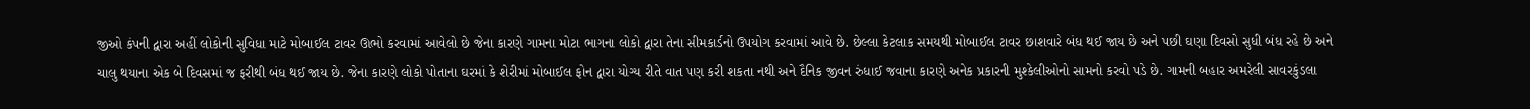જીઓ કંપની દ્વારા અહીં લોકોની સુવિધા માટે મોબાઈલ ટાવર ઊભો કરવામાં આવેલો છે જેના કારણે ગામના મોટા ભાગના લોકો દ્વારા તેના સીમકાર્ડનો ઉપયોગ કરવામાં આવે છે. છેલ્લા કેટલાક સમયથી મોબાઈલ ટાવર છાશવારે બંધ થઈ જાય છે અને પછી ઘણા દિવસો સુધી બંધ રહે છે અને ચાલુ થયાના એક બે દિવસમાં જ ફરીથી બંધ થઈ જાય છે. જેના કારણે લોકો પોતાના ઘરમાં કે શેરીમાં મોબાઈલ ફોન દ્વારા યોગ્ય રીતે વાત પણ કરી શકતા નથી અને દૈનિક જીવન રુંધાઈ જવાના કારણે અનેક પ્રકારની મુશ્કેલીઓનો સામનો કરવો પડે છે. ગામની બહાર અમરેલી સાવરકુંડલા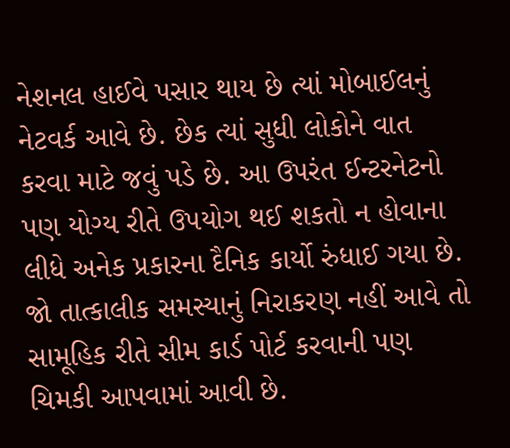નેશનલ હાઈવે પસાર થાય છે ત્યાં મોબાઈલનું નેટવર્ક આવે છે. છેક ત્યાં સુધી લોકોને વાત કરવા માટે જવું પડે છે. આ ઉપરંત ઈન્ટરનેટનો પણ યોગ્ય રીતે ઉપયોગ થઈ શકતો ન હોવાના લીધે અનેક પ્રકારના દૈનિક કાર્યો રુંધાઈ ગયા છે. જો તાત્કાલીક સમસ્યાનું નિરાકરણ નહીં આવે તો સામૂહિક રીતે સીમ કાર્ડ પોર્ટ કરવાની પણ ચિમકી આપવામાં આવી છે.